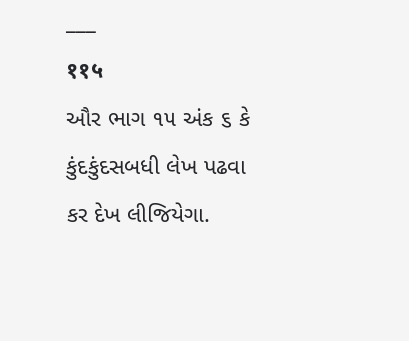___
११५
ઔર ભાગ ૧૫ અંક ૬ કે કુંદકુંદસબધી લેખ પઢવા કર દેખ લીજિયેગા.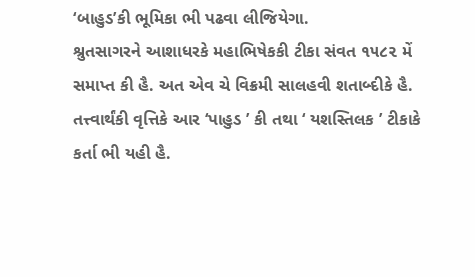‘બાહુડ’કી ભૂમિકા ભી પઢવા લીજિયેગા.
શ્રુતસાગરને આશાધરકે મહાભિષેકકી ટીકા સંવત ૧૫૮૨ મેં સમાપ્ત કી હૈ. અત એવ ચે વિક્રમી સાલહવી શતાબ્દીકે હૈ. તત્ત્વાર્થંકી વૃત્તિકે આર ‘પાહુડ ’ કી તથા ‘ યશસ્તિલક ’ ટીકાકે કર્તા ભી યહી હૈ.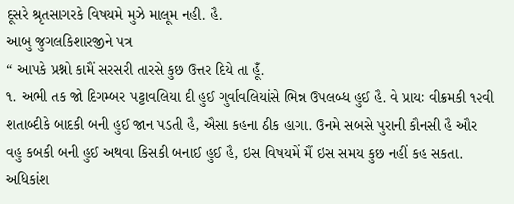દૂસરે શ્રૃતસાગરકે વિષયમે મુઝે માલૂમ નહી. હૈ.
આબુ જુગલકિશારજીને પત્ર
“ આપકે પ્રશ્નો કામૈં સરસરી તારસે કુછ ઉત્તર દિયે તા હૂઁ.
૧. અભી તક જો દિગમ્બર પટ્ટાવલિયા દી હુઈ ગુર્વાવલિયાંસે ભિન્ન ઉપલબ્ધ હુઈ હૈ. વે પ્રાયઃ વીક્રમકી ૧૨વી શતાબ્દીકે બાદકી બની હુઈ જાન પડતી હૈ, ઐસા કહના ઠીક હાગા. ઉનમે સબસે પુરાની કૌનસી હૈ ઔર વહુ કબકી બની હુઈ અથવા કિસકી બનાઈ હુઈ હૈ, ઇસ વિષયમેં મૈં ઇસ સમય કુછ નહીં કહ સકતા. અધિકાંશ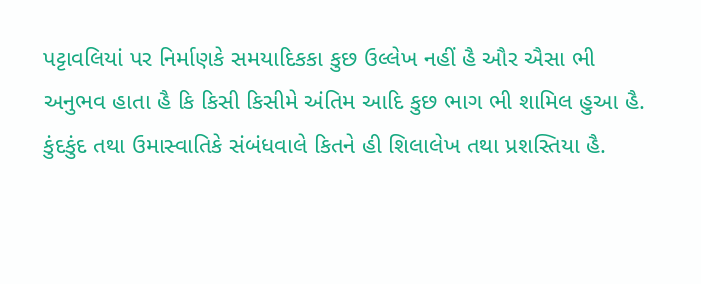પટ્ટાવલિયાં પર નિર્માણકે સમયાદિકકા કુછ ઉલ્લેખ નહીં હૈ ઔર ઐસા ભી અનુભવ હાતા હૈ કિ કિસી કિસીમે અંતિમ આદિ કુછ ભાગ ભી શામિલ હુઆ હૈ.
કુંદકુંદ તથા ઉમાસ્વાતિકે સંબંધવાલે કિતને હી શિલાલેખ તથા પ્રશસ્તિયા હૈ.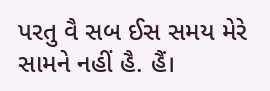પરતુ વૈ સબ ઈસ સમય મેરે સામને નહીં હૈ. હૈં।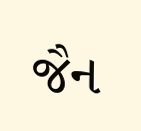જૈન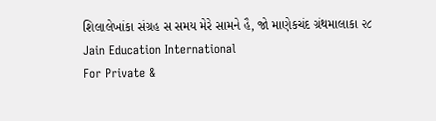શિલાલેખાંકા સંગ્રહ સ સમય મેરે સામને હૈ, જો માણેકચંદ ગ્રંથમાલાકા ૨૮
Jain Education International
For Private &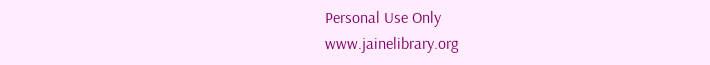Personal Use Only
www.jainelibrary.org